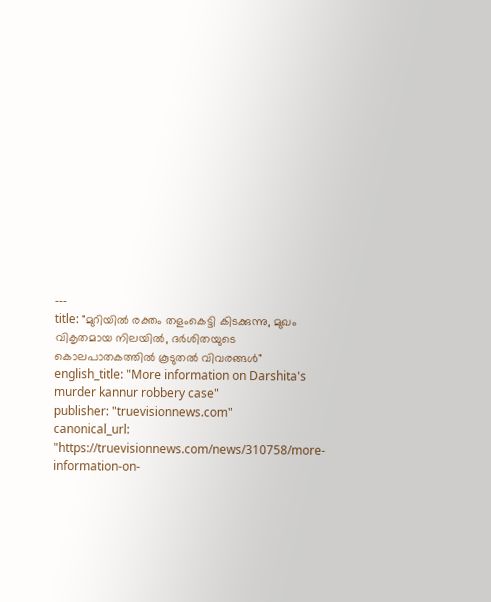---
title: "മുറിയില്‍ രക്തം തളംകെട്ടി കിടക്കുന്നു, മുഖം വികൃതമായ നിലയിൽ, ദര്‍ശിതയുടെ കൊലപാതകത്തില്‍ കൂടുതൽ വിവരങ്ങൾ"
english_title: "More information on Darshita's murder kannur robbery case"
publisher: "truevisionnews.com"
canonical_url: "https://truevisionnews.com/news/310758/more-information-on-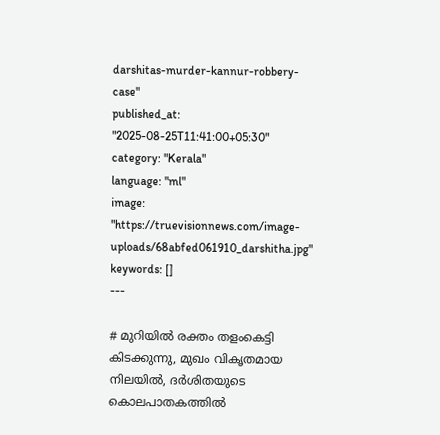darshitas-murder-kannur-robbery-case"
published_at: "2025-08-25T11:41:00+05:30"
category: "Kerala"
language: "ml"
image: "https://truevisionnews.com/image-uploads/68abfed061910_darshitha.jpg"
keywords: []
---

# മുറിയില്‍ രക്തം തളംകെട്ടി കിടക്കുന്നു, മുഖം വികൃതമായ നിലയിൽ, ദര്‍ശിതയുടെ കൊലപാതകത്തില്‍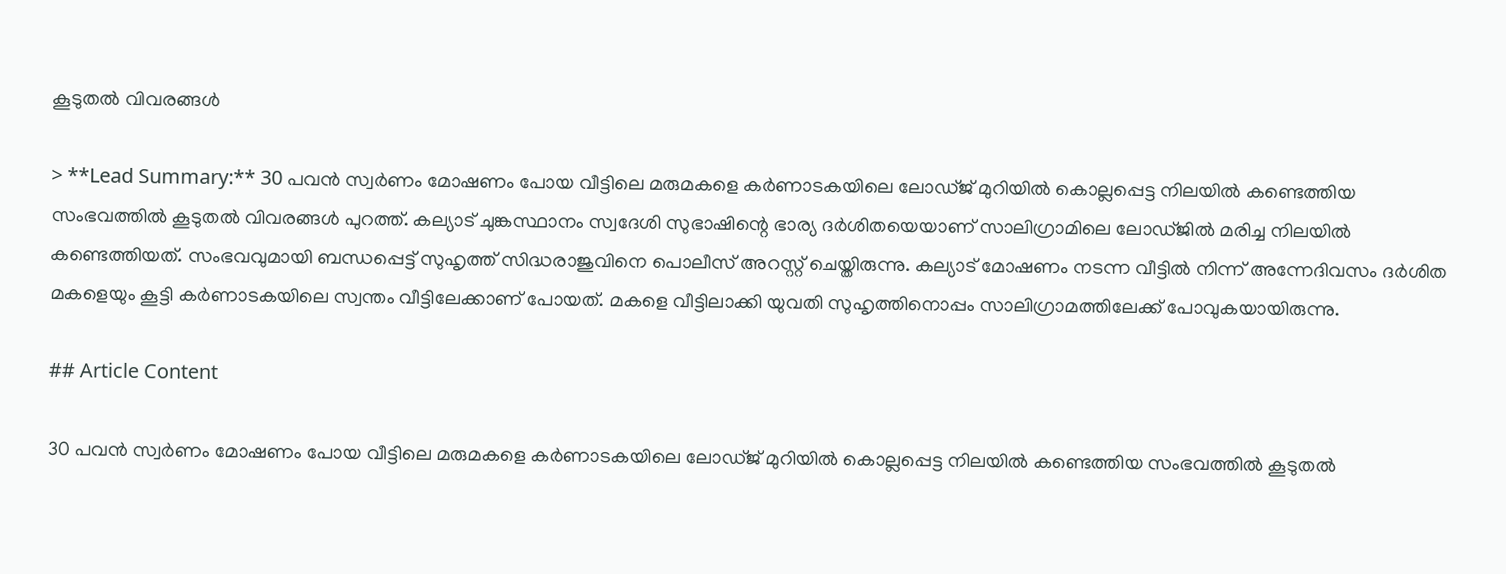കൂടുതൽ വിവരങ്ങൾ

> **Lead Summary:** 30 പവന്‍ സ്വര്‍ണം മോഷണം പോയ വീട്ടിലെ മരുമകളെ കര്‍ണാടകയിലെ ലോഡ്ജ് മുറിയില്‍ കൊല്ലപ്പെട്ട നിലയില്‍ കണ്ടെത്തിയ സംഭവത്തില്‍ കൂടുതല്‍ വിവരങ്ങള്‍ പുറത്ത്. കല്യാട് ചുങ്കസ്ഥാനം സ്വദേശി സുഭാഷിന്റെ ഭാര്യ ദര്‍ശിതയെയാണ് സാലിഗ്രാമിലെ ലോഡ്ജില്‍ മരിച്ച നിലയില്‍ കണ്ടെത്തിയത്. സംഭവവുമായി ബന്ധപ്പെട്ട് സുഹൃത്ത് സിദ്ധരാജുവിനെ പൊലീസ് അറസ്റ്റ് ചെയ്തിരുന്നു. കല്യാട് മോഷണം നടന്ന വീട്ടില്‍ നിന്ന് അന്നേദിവസം ദര്‍ശിത മകളെയും കൂട്ടി കര്‍ണാടകയിലെ സ്വന്തം വീട്ടിലേക്കാണ് പോയത്. മകളെ വീട്ടിലാക്കി യുവതി സുഹൃത്തിനൊപ്പം സാലിഗ്രാമത്തിലേക്ക് പോവുകയായിരുന്നു.

## Article Content

30 പവന്‍ സ്വര്‍ണം മോഷണം പോയ വീട്ടിലെ മരുമകളെ കര്‍ണാടകയിലെ ലോഡ്ജ് മുറിയില്‍ കൊല്ലപ്പെട്ട നിലയില്‍ കണ്ടെത്തിയ സംഭവത്തില്‍ കൂടുതല്‍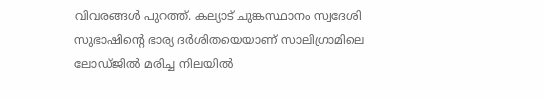വിവരങ്ങള്‍ പുറത്ത്. കല്യാട് ചുങ്കസ്ഥാനം സ്വദേശി സുഭാഷിന്റെ ഭാര്യ ദര്‍ശിതയെയാണ് സാലിഗ്രാമിലെ ലോഡ്ജില്‍ മരിച്ച നിലയില്‍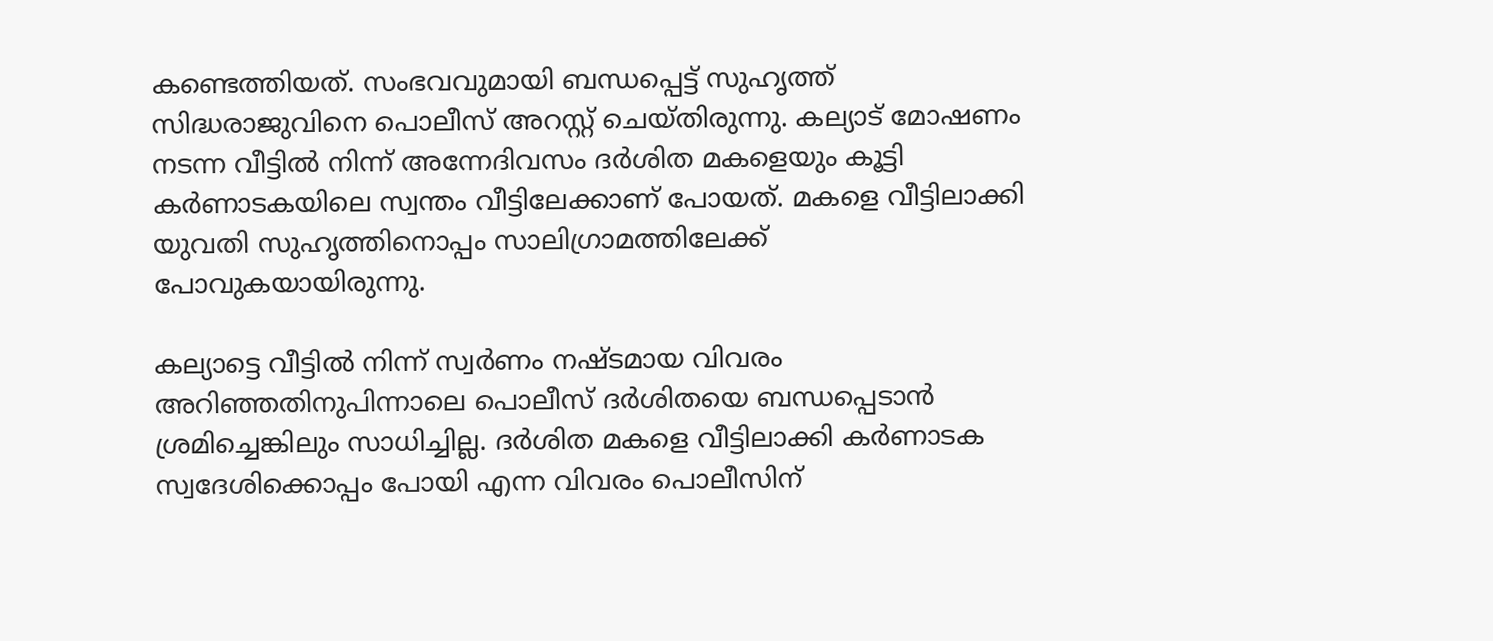കണ്ടെത്തിയത്. സംഭവവുമായി ബന്ധപ്പെട്ട് സുഹൃത്ത് സിദ്ധരാജുവിനെ പൊലീസ് അറസ്റ്റ് ചെയ്തിരുന്നു. കല്യാട് മോഷണം നടന്ന വീട്ടില്‍ നിന്ന് അന്നേദിവസം ദര്‍ശിത മകളെയും കൂട്ടി കര്‍ണാടകയിലെ സ്വന്തം വീട്ടിലേക്കാണ് പോയത്. മകളെ വീട്ടിലാക്കി യുവതി സുഹൃത്തിനൊപ്പം സാലിഗ്രാമത്തിലേക്ക് പോവുകയായിരുന്നു.

കല്യാട്ടെ വീട്ടില്‍ നിന്ന് സ്വര്‍ണം നഷ്ടമായ വിവരം അറിഞ്ഞതിനുപിന്നാലെ പൊലീസ് ദര്‍ശിതയെ ബന്ധപ്പെടാന്‍ ശ്രമിച്ചെങ്കിലും സാധിച്ചില്ല. ദര്‍ശിത മകളെ വീട്ടിലാക്കി കര്‍ണാടക സ്വദേശിക്കൊപ്പം പോയി എന്ന വിവരം പൊലീസിന്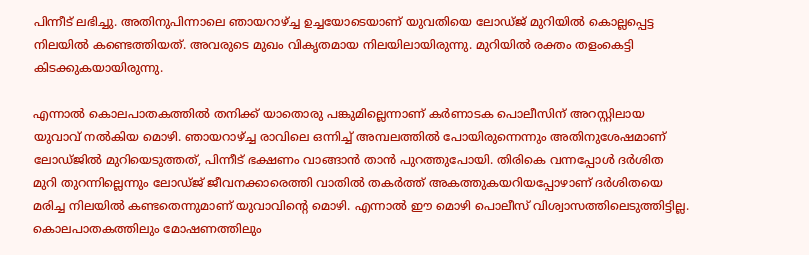പിന്നീട് ലഭിച്ചു. അതിനുപിന്നാലെ ഞായറാഴ്ച്ച ഉച്ചയോടെയാണ് യുവതിയെ ലോഡ്ജ് മുറിയില്‍ കൊല്ലപ്പെട്ട നിലയില്‍ കണ്ടെത്തിയത്. അവരുടെ മുഖം വികൃതമായ നിലയിലായിരുന്നു. മുറിയില്‍ രക്തം തളംകെട്ടി കിടക്കുകയായിരുന്നു.

എന്നാല്‍ കൊലപാതകത്തില്‍ തനിക്ക് യാതൊരു പങ്കുമില്ലെന്നാണ് കര്‍ണാടക പൊലീസിന് അറസ്റ്റിലായ യുവാവ് നല്‍കിയ മൊഴി. ഞായറാഴ്ച്ച രാവിലെ ഒന്നിച്ച് അമ്പലത്തില്‍ പോയിരുന്നെന്നും അതിനുശേഷമാണ് ലോഡ്ജില്‍ മുറിയെടുത്തത്, പിന്നീട് ഭക്ഷണം വാങ്ങാന്‍ താന്‍ പുറത്തുപോയി. തിരികെ വന്നപ്പോള്‍ ദര്‍ശിത മുറി തുറന്നില്ലെന്നും ലോഡ്ജ് ജീവനക്കാരെത്തി വാതില്‍ തകര്‍ത്ത് അകത്തുകയറിയപ്പോഴാണ് ദര്‍ശിതയെ മരിച്ച നിലയില്‍ കണ്ടതെന്നുമാണ് യുവാവിന്റെ മൊഴി. എന്നാല്‍ ഈ മൊഴി പൊലീസ് വിശ്വാസത്തിലെടുത്തിട്ടില്ല. കൊലപാതകത്തിലും മോഷണത്തിലും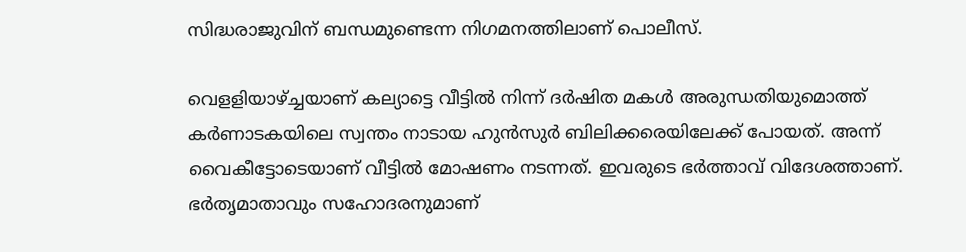സിദ്ധരാജുവിന് ബന്ധമുണ്ടെന്ന നിഗമനത്തിലാണ് പൊലീസ്.

വെളളിയാഴ്ച്ചയാണ് കല്യാട്ടെ വീട്ടില്‍ നിന്ന് ദര്‍ഷിത മകള്‍ അരുന്ധതിയുമൊത്ത് കര്‍ണാടകയിലെ സ്വന്തം നാടായ ഹുന്‍സുര്‍ ബിലിക്കരെയിലേക്ക് പോയത്. അന്ന് വൈകീട്ടോടെയാണ് വീട്ടില്‍ മോഷണം നടന്നത്. ഇവരുടെ ഭര്‍ത്താവ് വിദേശത്താണ്. ഭര്‍തൃമാതാവും സഹോദരനുമാണ്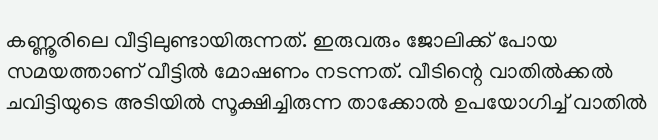കണ്ണൂരിലെ വീട്ടിലുണ്ടായിരുന്നത്. ഇരുവരും ജോലിക്ക് പോയ സമയത്താണ് വീട്ടില്‍ മോഷണം നടന്നത്. വീടിന്റെ വാതില്‍ക്കല്‍ ചവിട്ടിയുടെ അടിയില്‍ സൂക്ഷിച്ചിരുന്ന താക്കോല്‍ ഉപയോഗിച്ച് വാതില്‍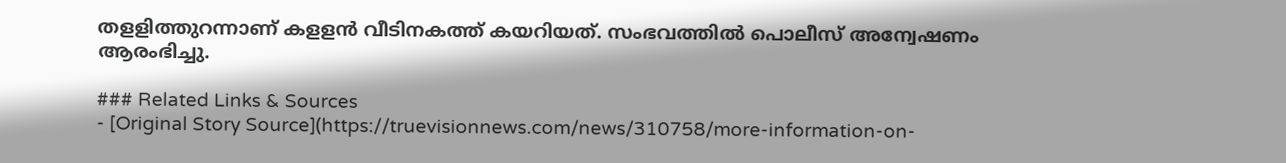തളളിത്തുറന്നാണ് കളളന്‍ വീടിനകത്ത് കയറിയത്. സംഭവത്തില്‍ പൊലീസ് അന്വേഷണം ആരംഭിച്ചു.

### Related Links & Sources
- [Original Story Source](https://truevisionnews.com/news/310758/more-information-on-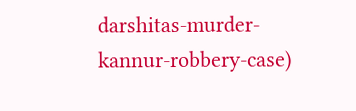darshitas-murder-kannur-robbery-case)